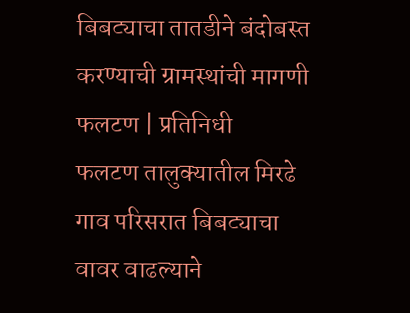बिबट्याचा तातडीने बंदोबस्त करण्याची ग्रामस्थांची मागणी
फलटण | प्रतिनिधी
फलटण तालुक्यातील मिरढे गाव परिसरात बिबट्याचा वावर वाढल्याने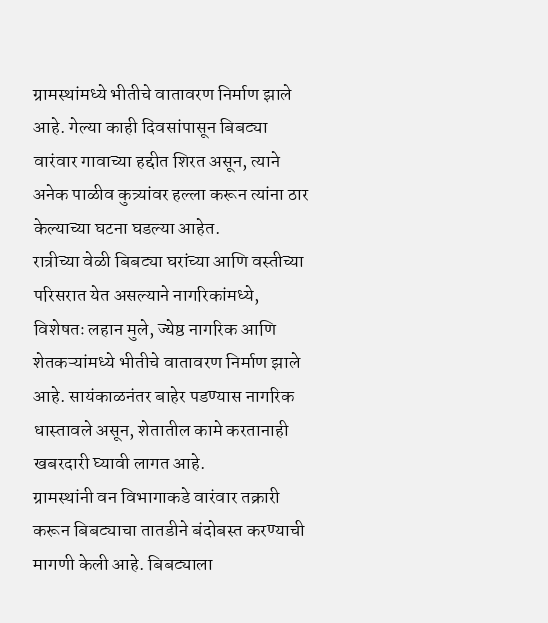ग्रामस्थांमध्ये भीतीचे वातावरण निर्माण झाले आहे. गेल्या काही दिवसांपासून बिबट्या वारंवार गावाच्या हद्दीत शिरत असून, त्याने अनेक पाळीव कुत्र्यांवर हल्ला करून त्यांना ठार केल्याच्या घटना घडल्या आहेत.
रात्रीच्या वेळी बिबट्या घरांच्या आणि वस्तीच्या परिसरात येत असल्याने नागरिकांमध्ये, विशेषतः लहान मुले, ज्येष्ठ नागरिक आणि शेतकऱ्यांमध्ये भीतीचे वातावरण निर्माण झाले आहे. सायंकाळनंतर बाहेर पडण्यास नागरिक धास्तावले असून, शेतातील कामे करतानाही खबरदारी घ्यावी लागत आहे.
ग्रामस्थांनी वन विभागाकडे वारंवार तक्रारी करून बिबट्याचा तातडीने बंदोबस्त करण्याची मागणी केली आहे. बिबट्याला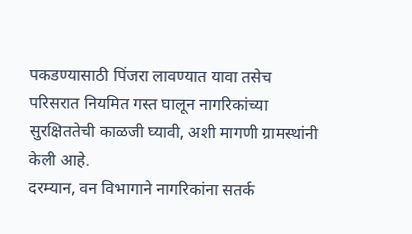पकडण्यासाठी पिंजरा लावण्यात यावा तसेच परिसरात नियमित गस्त घालून नागरिकांच्या सुरक्षिततेची काळजी घ्यावी, अशी मागणी ग्रामस्थांनी केली आहे.
दरम्यान, वन विभागाने नागरिकांना सतर्क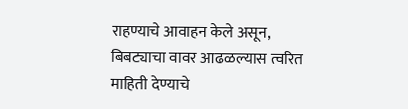राहण्याचे आवाहन केले असून, बिबट्याचा वावर आढळल्यास त्वरित माहिती देण्याचे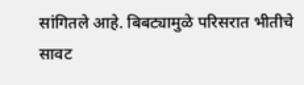सांगितले आहे. बिबट्यामुळे परिसरात भीतीचे सावट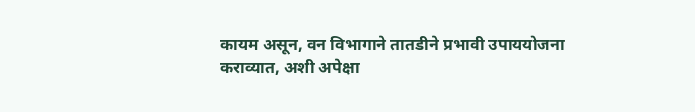कायम असून, वन विभागाने तातडीने प्रभावी उपाययोजना कराव्यात, अशी अपेक्षा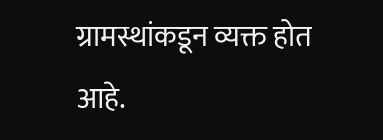ग्रामस्थांकडून व्यक्त होत आहे.